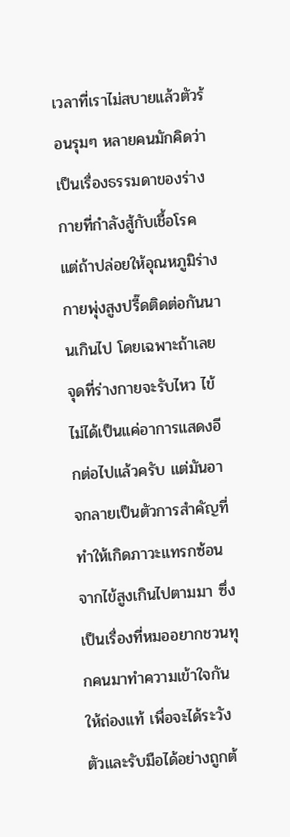เวลาที่เราไม่สบายแล้วตัวร้อนรุมๆ หลายคนมักคิดว่าเป็นเรื่องธรรมดาของร่างกายที่กำลังสู้กับเชื้อโรค แต่ถ้าปล่อยให้อุณหภูมิร่างกายพุ่งสูงปรี๊ดติดต่อกันนานเกินไป โดยเฉพาะถ้าเลยจุดที่ร่างกายจะรับไหว ไข้ไม่ได้เป็นแค่อาการแสดงอีกต่อไปแล้วครับ แต่มันอาจกลายเป็นตัวการสำคัญที่ทำให้เกิดภาวะแทรกซ้อนจากไข้สูงเกินไปตามมา ซึ่งเป็นเรื่องที่หมออยากชวนทุกคนมาทำความเข้าใจกันให้ถ่องแท้ เพื่อจะได้ระวังตัวและรับมือได้อย่างถูกต้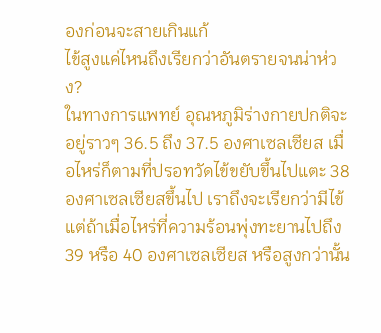องก่อนจะสายเกินแก้
ไข้สูงแค่ไหนถึงเรียกว่าอันตรายจนน่าห่วง?
ในทางการแพทย์ อุณหภูมิร่างกายปกติจะอยู่ราวๆ 36.5 ถึง 37.5 องศาเซลเซียส เมื่อไหร่ก็ตามที่ปรอทวัดไข้ขยับขึ้นไปแตะ 38 องศาเซลเซียสขึ้นไป เราถึงจะเรียกว่ามีไข้ แต่ถ้าเมื่อไหร่ที่ความร้อนพุ่งทะยานไปถึง 39 หรือ 40 องศาเซลเซียส หรือสูงกว่านั้น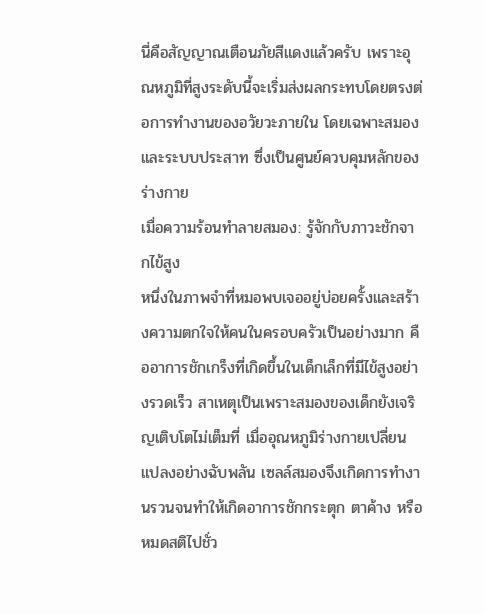นี่คือสัญญาณเตือนภัยสีแดงแล้วครับ เพราะอุณหภูมิที่สูงระดับนี้จะเริ่มส่งผลกระทบโดยตรงต่อการทำงานของอวัยวะภายใน โดยเฉพาะสมองและระบบประสาท ซึ่งเป็นศูนย์ควบคุมหลักของร่างกาย
เมื่อความร้อนทำลายสมอง: รู้จักกับภาวะชักจากไข้สูง
หนึ่งในภาพจำที่หมอพบเจออยู่บ่อยครั้งและสร้างความตกใจให้คนในครอบครัวเป็นอย่างมาก คืออาการชักเกร็งที่เกิดขึ้นในเด็กเล็กที่มีไข้สูงอย่างรวดเร็ว สาเหตุเป็นเพราะสมองของเด็กยังเจริญเติบโตไม่เต็มที่ เมื่ออุณหภูมิร่างกายเปลี่ยนแปลงอย่างฉับพลัน เซลล์สมองจึงเกิดการทำงานรวนจนทำให้เกิดอาการชักกระตุก ตาค้าง หรือหมดสติไปชั่ว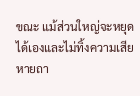ขณะ แม้ส่วนใหญ่จะหยุดได้เองและไม่ทิ้งความเสียหายถา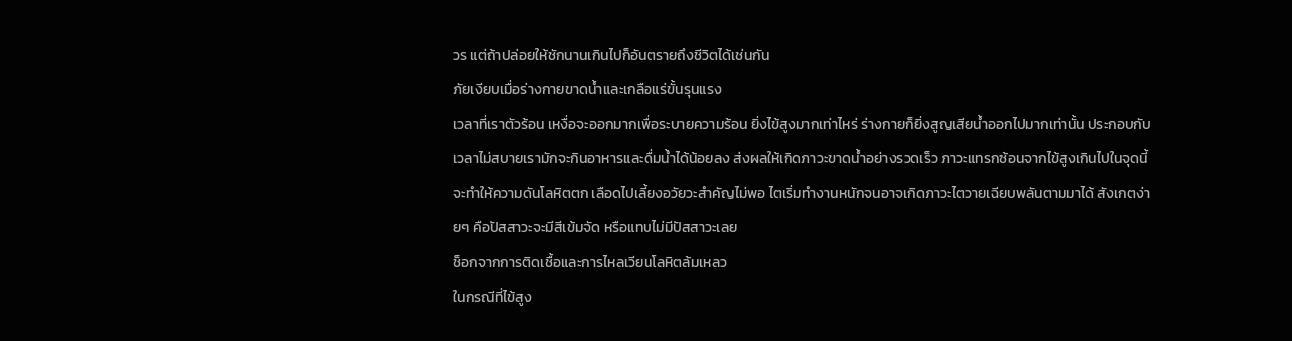วร แต่ถ้าปล่อยให้ชักนานเกินไปก็อันตรายถึงชีวิตได้เช่นกัน
ภัยเงียบเมื่อร่างกายขาดน้ำและเกลือแร่ขั้นรุนแรง
เวลาที่เราตัวร้อน เหงื่อจะออกมากเพื่อระบายความร้อน ยิ่งไข้สูงมากเท่าไหร่ ร่างกายก็ยิ่งสูญเสียน้ำออกไปมากเท่านั้น ประกอบกับเวลาไม่สบายเรามักจะกินอาหารและดื่มน้ำได้น้อยลง ส่งผลให้เกิดภาวะขาดน้ำอย่างรวดเร็ว ภาวะแทรกซ้อนจากไข้สูงเกินไปในจุดนี้จะทำให้ความดันโลหิตตก เลือดไปเลี้ยงอวัยวะสำคัญไม่พอ ไตเริ่มทำงานหนักจนอาจเกิดภาวะไตวายเฉียบพลันตามมาได้ สังเกตง่ายๆ คือปัสสาวะจะมีสีเข้มจัด หรือแทบไม่มีปัสสาวะเลย
ช็อกจากการติดเชื้อและการไหลเวียนโลหิตล้มเหลว
ในกรณีที่ไข้สูง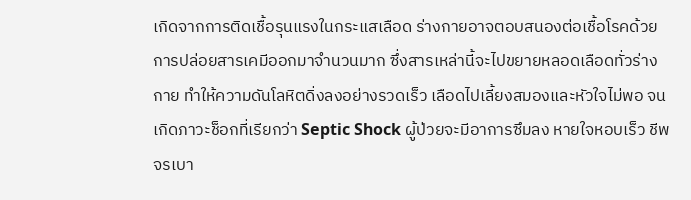เกิดจากการติดเชื้อรุนแรงในกระแสเลือด ร่างกายอาจตอบสนองต่อเชื้อโรคด้วยการปล่อยสารเคมีออกมาจำนวนมาก ซึ่งสารเหล่านี้จะไปขยายหลอดเลือดทั่วร่างกาย ทำให้ความดันโลหิตดิ่งลงอย่างรวดเร็ว เลือดไปเลี้ยงสมองและหัวใจไม่พอ จนเกิดภาวะช็อกที่เรียกว่า Septic Shock ผู้ป่วยจะมีอาการซึมลง หายใจหอบเร็ว ชีพจรเบา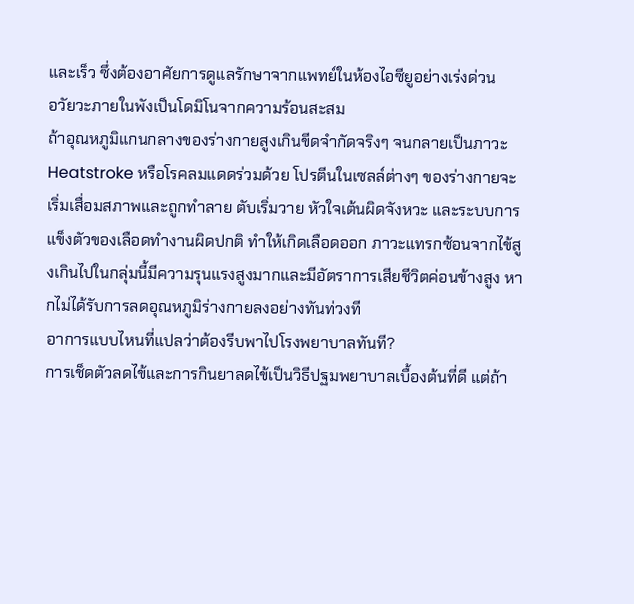และเร็ว ซึ่งต้องอาศัยการดูแลรักษาจากแพทย์ในห้องไอซียูอย่างเร่งด่วน
อวัยวะภายในพังเป็นโดมิโนจากความร้อนสะสม
ถ้าอุณหภูมิแกนกลางของร่างกายสูงเกินขีดจำกัดจริงๆ จนกลายเป็นภาวะ Heatstroke หรือโรคลมแดดร่วมด้วย โปรตีนในเซลล์ต่างๆ ของร่างกายจะเริ่มเสื่อมสภาพและถูกทำลาย ตับเริ่มวาย หัวใจเต้นผิดจังหวะ และระบบการแข็งตัวของเลือดทำงานผิดปกติ ทำให้เกิดเลือดออก ภาวะแทรกซ้อนจากไข้สูงเกินไปในกลุ่มนี้มีความรุนแรงสูงมากและมีอัตราการเสียชีวิตค่อนข้างสูง หากไม่ได้รับการลดอุณหภูมิร่างกายลงอย่างทันท่วงที
อาการแบบไหนที่แปลว่าต้องรีบพาไปโรงพยาบาลทันที?
การเช็ดตัวลดไข้และการกินยาลดไข้เป็นวิธีปฐมพยาบาลเบื้องต้นที่ดี แต่ถ้า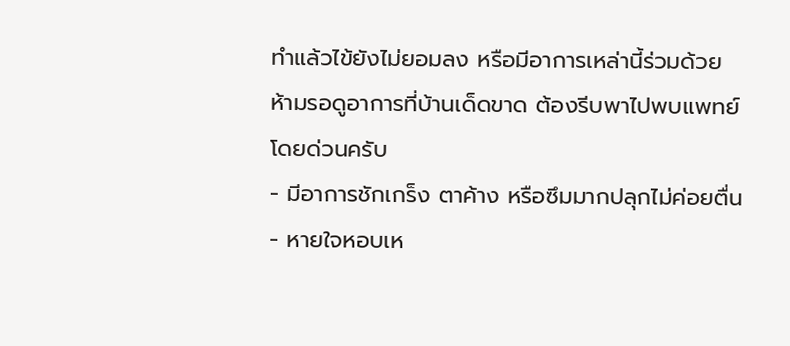ทำแล้วไข้ยังไม่ยอมลง หรือมีอาการเหล่านี้ร่วมด้วย ห้ามรอดูอาการที่บ้านเด็ดขาด ต้องรีบพาไปพบแพทย์โดยด่วนครับ
- มีอาการชักเกร็ง ตาค้าง หรือซึมมากปลุกไม่ค่อยตื่น
- หายใจหอบเห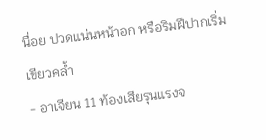นื่อย ปวดแน่นหน้าอก หรือริมฝีปากเริ่มเขียวคล้ำ
- อาเจียน 11 ท้องเสียรุนแรงจ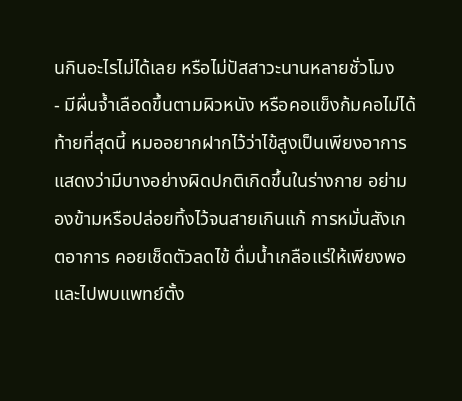นกินอะไรไม่ได้เลย หรือไม่ปัสสาวะนานหลายชั่วโมง
- มีผื่นจ้ำเลือดขึ้นตามผิวหนัง หรือคอแข็งก้มคอไม่ได้
ท้ายที่สุดนี้ หมออยากฝากไว้ว่าไข้สูงเป็นเพียงอาการแสดงว่ามีบางอย่างผิดปกติเกิดขึ้นในร่างกาย อย่ามองข้ามหรือปล่อยทิ้งไว้จนสายเกินแก้ การหมั่นสังเกตอาการ คอยเช็ดตัวลดไข้ ดื่มน้ำเกลือแร่ให้เพียงพอ และไปพบแพทย์ตั้ง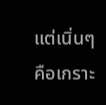แต่เนิ่นๆ คือเกราะ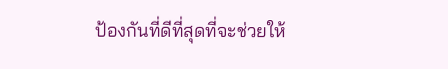ป้องกันที่ดีที่สุดที่จะช่วยให้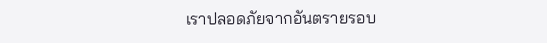เราปลอดภัยจากอันตรายรอบ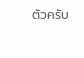ตัวครับ